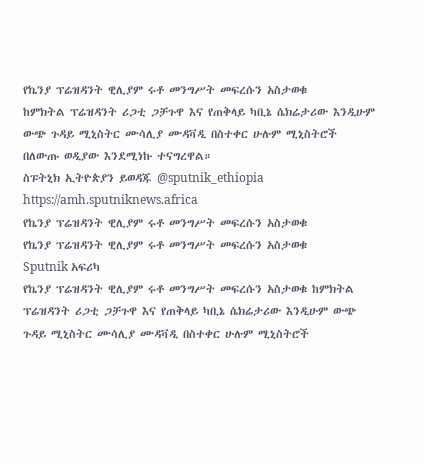የኬንያ ፕሬዝዳንት ዊሊያም ሩቶ መንግሥት መፍረሱን አስታወቁ
ከምክትል ፕሬዝዳንት ሪጋቲ ጋቻጉዋ እና የጠቅላይ ካቢኔ ሴክሬታሪው እንዲሁም ውጭ ጉዳይ ሚኒስትር ሙሳሊያ ሙዳቫዲ በስተቀር ሁሉም ሚኒስትሮች በለውጡ ወዲያው እንደሚነኩ ተናግረዋል።
ስፑትኒክ ኢትዮጵያን ይወዳጁ @sputnik_ethiopia
https://amh.sputniknews.africa
የኬንያ ፕሬዝዳንት ዊሊያም ሩቶ መንግሥት መፍረሱን አስታወቁ
የኬንያ ፕሬዝዳንት ዊሊያም ሩቶ መንግሥት መፍረሱን አስታወቁ
Sputnik አፍሪካ
የኬንያ ፕሬዝዳንት ዊሊያም ሩቶ መንግሥት መፍረሱን አስታወቁ ከምክትል ፕሬዝዳንት ሪጋቲ ጋቻጉዋ እና የጠቅላይ ካቢኔ ሴክሬታሪው እንዲሁም ውጭ ጉዳይ ሚኒስትር ሙሳሊያ ሙዳቫዲ በስተቀር ሁሉም ሚኒስትሮች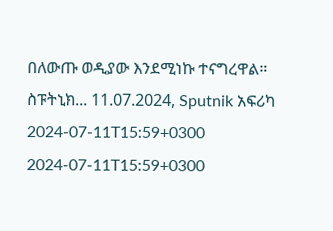በለውጡ ወዲያው እንደሚነኩ ተናግረዋል። ስፑትኒክ... 11.07.2024, Sputnik አፍሪካ
2024-07-11T15:59+0300
2024-07-11T15:59+0300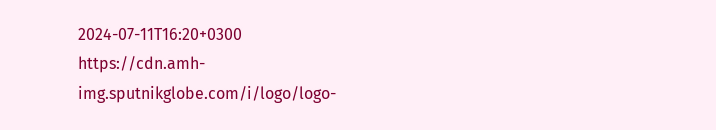2024-07-11T16:20+0300
https://cdn.amh-img.sputnikglobe.com/i/logo/logo-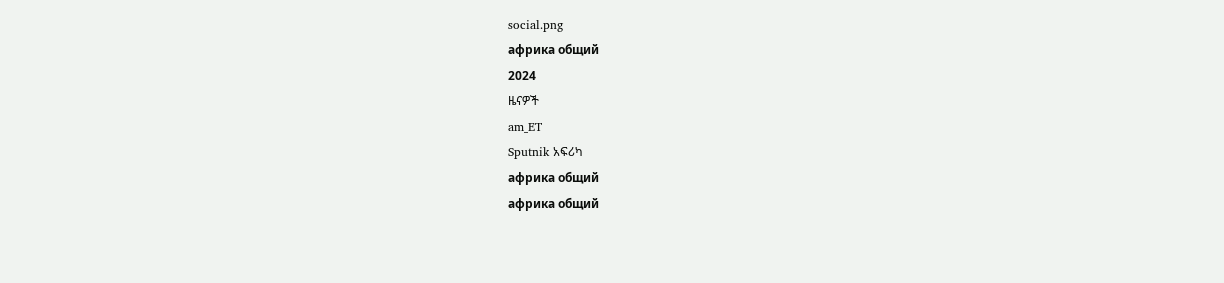social.png
африка общий
2024
ዜናዎች
am_ET
Sputnik አፍሪካ
африка общий
африка общий